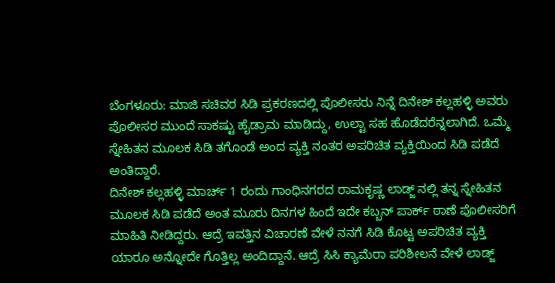ಬೆಂಗಳೂರು: ಮಾಜಿ ಸಚಿವರ ಸಿಡಿ ಪ್ರಕರಣದಲ್ಲಿ ಪೊಲೀಸರು ನಿನ್ನೆ ದಿನೇಶ್ ಕಲ್ಲಹಳ್ಳಿ ಅವರು ಪೊಲೀಸರ ಮುಂದೆ ಸಾಕಷ್ಟು ಹೈಡ್ರಾಮ ಮಾಡಿದ್ದು, ಉಲ್ಟಾ ಸಹ ಹೊಡೆದರೆನ್ನಲಾಗಿದೆ. ಒಮ್ಮೆ ಸ್ನೇಹಿತನ ಮೂಲಕ ಸಿಡಿ ತಗೊಂಡೆ ಅಂದ ವ್ಯಕ್ತಿ ನಂತರ ಅಪರಿಚಿತ ವ್ಯಕ್ತಿಯಿಂದ ಸಿಡಿ ಪಡೆದೆ ಅಂತಿದ್ದಾರೆ.
ದಿನೇಶ್ ಕಲ್ಲಹಳ್ಳಿ ಮಾರ್ಚ್ 1 ರಂದು ಗಾಂಧಿನಗರದ ರಾಮಕೃಷ್ಣ ಲಾಡ್ಜ್ ನಲ್ಲಿ ತನ್ನ ಸ್ನೇಹಿತನ ಮೂಲಕ ಸಿಡಿ ಪಡೆದೆ ಅಂತ ಮೂರು ದಿನಗಳ ಹಿಂದೆ ಇದೇ ಕಬ್ಬನ್ ಪಾರ್ಕ್ ಠಾಣೆ ಪೊಲೀಸರಿಗೆ ಮಾಹಿತಿ ನೀಡಿದ್ದರು. ಆದ್ರೆ ಇವತ್ತಿನ ವಿಚಾರಣೆ ವೇಳೆ ನನಗೆ ಸಿಡಿ ಕೊಟ್ಟ ಅಪರಿಚಿತ ವ್ಯಕ್ತಿ ಯಾರೂ ಅನ್ನೋದೇ ಗೊತ್ತಿಲ್ಲ ಅಂದಿದ್ದಾನೆ. ಆದ್ರೆ ಸಿಸಿ ಕ್ಯಾಮೆರಾ ಪರಿಶೀಲನೆ ವೇಳೆ ಲಾಡ್ಜ್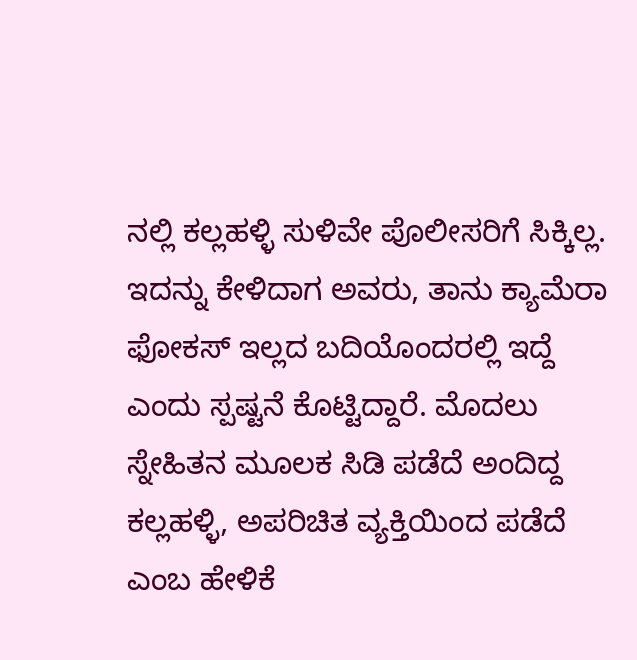ನಲ್ಲಿ ಕಲ್ಲಹಳ್ಳಿ ಸುಳಿವೇ ಪೊಲೀಸರಿಗೆ ಸಿಕ್ಕಿಲ್ಲ. ಇದನ್ನು ಕೇಳಿದಾಗ ಅವರು, ತಾನು ಕ್ಯಾಮೆರಾ ಫೋಕಸ್ ಇಲ್ಲದ ಬದಿಯೊಂದರಲ್ಲಿ ಇದ್ದೆ ಎಂದು ಸ್ಪಷ್ಟನೆ ಕೊಟ್ಟಿದ್ದಾರೆ. ಮೊದಲು ಸ್ನೇಹಿತನ ಮೂಲಕ ಸಿಡಿ ಪಡೆದೆ ಅಂದಿದ್ದ ಕಲ್ಲಹಳ್ಳಿ, ಅಪರಿಚಿತ ವ್ಯಕ್ತಿಯಿಂದ ಪಡೆದೆ ಎಂಬ ಹೇಳಿಕೆ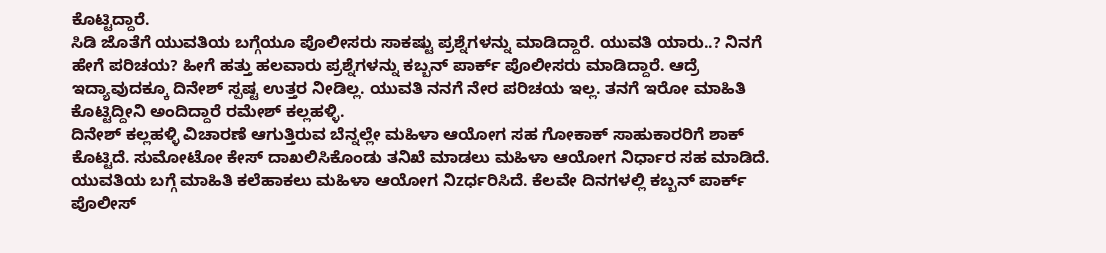ಕೊಟ್ಟಿದ್ದಾರೆ.
ಸಿಡಿ ಜೊತೆಗೆ ಯುವತಿಯ ಬಗ್ಗೆಯೂ ಪೊಲೀಸರು ಸಾಕಷ್ಟು ಪ್ರಶ್ನೆಗಳನ್ನು ಮಾಡಿದ್ದಾರೆ. ಯುವತಿ ಯಾರು..? ನಿನಗೆ ಹೇಗೆ ಪರಿಚಯ? ಹೀಗೆ ಹತ್ತು ಹಲವಾರು ಪ್ರಶ್ನೆಗಳನ್ನು ಕಬ್ಬನ್ ಪಾರ್ಕ್ ಪೊಲೀಸರು ಮಾಡಿದ್ದಾರೆ. ಆದ್ರೆ ಇದ್ಯಾವುದಕ್ಕೂ ದಿನೇಶ್ ಸ್ಪಷ್ಟ ಉತ್ತರ ನೀಡಿಲ್ಲ. ಯುವತಿ ನನಗೆ ನೇರ ಪರಿಚಯ ಇಲ್ಲ. ತನಗೆ ಇರೋ ಮಾಹಿತಿ ಕೊಟ್ಟಿದ್ದೀನಿ ಅಂದಿದ್ದಾರೆ ರಮೇಶ್ ಕಲ್ಲಹಳ್ಳಿ.
ದಿನೇಶ್ ಕಲ್ಲಹಳ್ಳಿ ವಿಚಾರಣೆ ಆಗುತ್ತಿರುವ ಬೆನ್ನಲ್ಲೇ ಮಹಿಳಾ ಆಯೋಗ ಸಹ ಗೋಕಾಕ್ ಸಾಹುಕಾರರಿಗೆ ಶಾಕ್ ಕೊಟ್ಟಿದೆ. ಸುಮೋಟೋ ಕೇಸ್ ದಾಖಲಿಸಿಕೊಂಡು ತನಿಖೆ ಮಾಡಲು ಮಹಿಳಾ ಆಯೋಗ ನಿರ್ಧಾರ ಸಹ ಮಾಡಿದೆ. ಯುವತಿಯ ಬಗ್ಗೆ ಮಾಹಿತಿ ಕಲೆಹಾಕಲು ಮಹಿಳಾ ಆಯೋಗ ನಿzರ್ಧರಿಸಿದೆ. ಕೆಲವೇ ದಿನಗಳಲ್ಲಿ ಕಬ್ಬನ್ ಪಾರ್ಕ್ ಪೊಲೀಸ್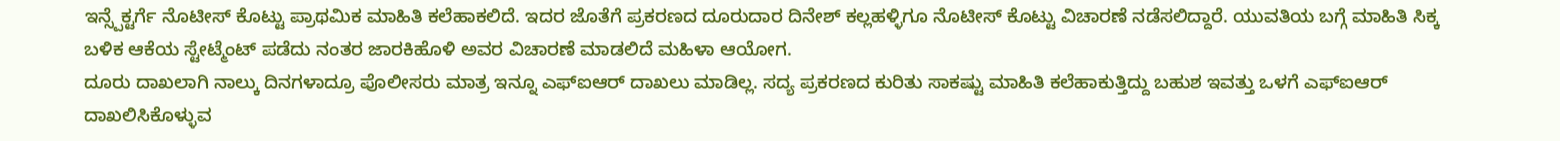ಇನ್ಸ್ಪೆಕ್ಟರ್ಗೆ ನೊಟೀಸ್ ಕೊಟ್ಟು ಪ್ರಾಥಮಿಕ ಮಾಹಿತಿ ಕಲೆಹಾಕಲಿದೆ. ಇದರ ಜೊತೆಗೆ ಪ್ರಕರಣದ ದೂರುದಾರ ದಿನೇಶ್ ಕಲ್ಲಹಳ್ಳಿಗೂ ನೊಟೀಸ್ ಕೊಟ್ಟು ವಿಚಾರಣೆ ನಡೆಸಲಿದ್ದಾರೆ. ಯುವತಿಯ ಬಗ್ಗೆ ಮಾಹಿತಿ ಸಿಕ್ಕ ಬಳಿಕ ಆಕೆಯ ಸ್ಟೇಟ್ಮೆಂಟ್ ಪಡೆದು ನಂತರ ಜಾರಕಿಹೊಳಿ ಅವರ ವಿಚಾರಣೆ ಮಾಡಲಿದೆ ಮಹಿಳಾ ಆಯೋಗ.
ದೂರು ದಾಖಲಾಗಿ ನಾಲ್ಕು ದಿನಗಳಾದ್ರೂ ಪೊಲೀಸರು ಮಾತ್ರ ಇನ್ನೂ ಎಫ್ಐಆರ್ ದಾಖಲು ಮಾಡಿಲ್ಲ. ಸದ್ಯ ಪ್ರಕರಣದ ಕುರಿತು ಸಾಕಷ್ಟು ಮಾಹಿತಿ ಕಲೆಹಾಕುತ್ತಿದ್ದು ಬಹುಶ ಇವತ್ತು ಒಳಗೆ ಎಫ್ಐಆರ್ ದಾಖಲಿಸಿಕೊಳ್ಳುವ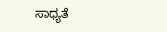ಸಾಧ್ಯತೆ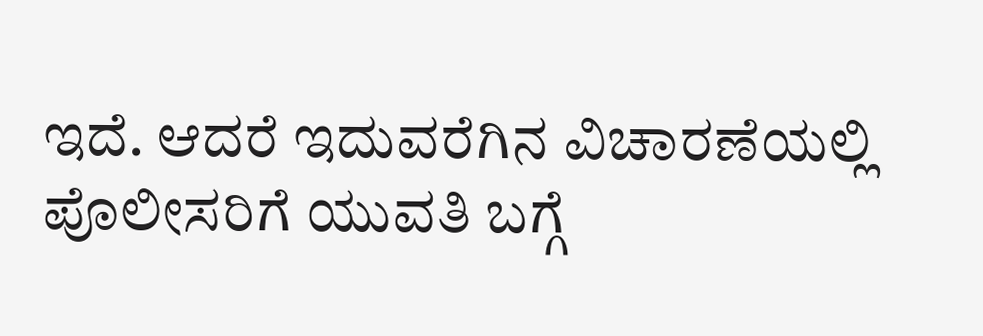ಇದೆ. ಆದರೆ ಇದುವರೆಗಿನ ವಿಚಾರಣೆಯಲ್ಲಿ ಪೊಲೀಸರಿಗೆ ಯುವತಿ ಬಗ್ಗೆ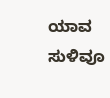ಯಾವ ಸುಳಿವೂ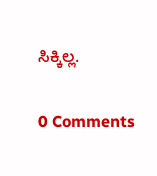ಸಿಕ್ಕಿಲ್ಲ.

0 Comments